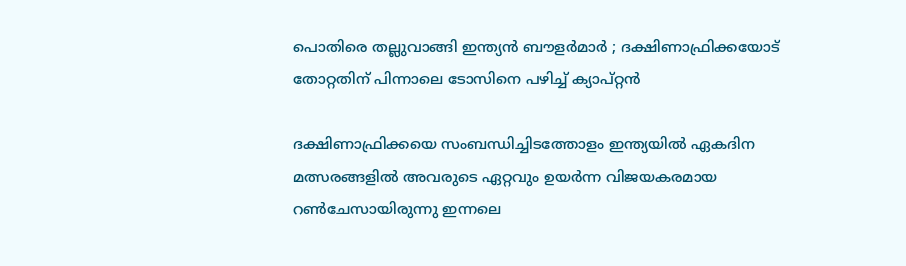പൊതിരെ തല്ലുവാങ്ങി ഇന്ത്യൻ ബൗളർമാർ ; ദക്ഷിണാഫ്രിക്കയോട് തോറ്റതിന് പിന്നാലെ ടോസിനെ പഴിച്ച് ക്യാപ്റ്റൻ

ദക്ഷിണാഫ്രിക്കയെ സംബന്ധിച്ചിടത്തോളം ഇന്ത്യയിൽ ഏകദിന മത്സരങ്ങളിൽ അവരുടെ ഏറ്റവും ഉയർന്ന വിജയകരമായ റൺചേസായിരുന്നു ഇന്നലെ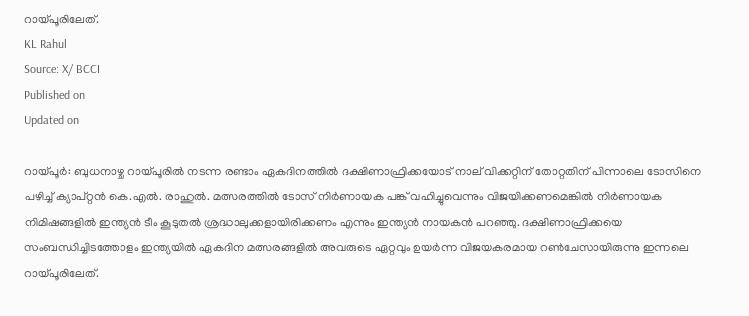റായ്‌പൂരിലേത്.
KL Rahul
Source: X/ BCCI
Published on
Updated on

റായ്‌പൂർ: ബുധനാഴ്ച റായ്പൂരിൽ നടന്ന രണ്ടാം ഏകദിനത്തിൽ ദക്ഷിണാഫ്രിക്കയോട് നാല് വിക്കറ്റിന് തോറ്റതിന് പിന്നാലെ ടോസിനെ പഴിച്ച് ക്യാപ്റ്റൻ കെ.എൽ. രാഹുൽ. മത്സരത്തിൽ ടോസ് നിർണായക പങ്ക് വഹിച്ചുവെന്നും വിജയിക്കണമെങ്കിൽ നിർണായക നിമിഷങ്ങളിൽ ഇന്ത്യൻ ടീം കൂടുതൽ ശ്രദ്ധാലുക്കളായിരിക്കണം എന്നും ഇന്ത്യൻ നായകൻ പറഞ്ഞു. ദക്ഷിണാഫ്രിക്കയെ സംബന്ധിച്ചിടത്തോളം ഇന്ത്യയിൽ ഏകദിന മത്സരങ്ങളിൽ അവരുടെ ഏറ്റവും ഉയർന്ന വിജയകരമായ റൺചേസായിരുന്നു ഇന്നലെ റായ്പൂരിലേത്.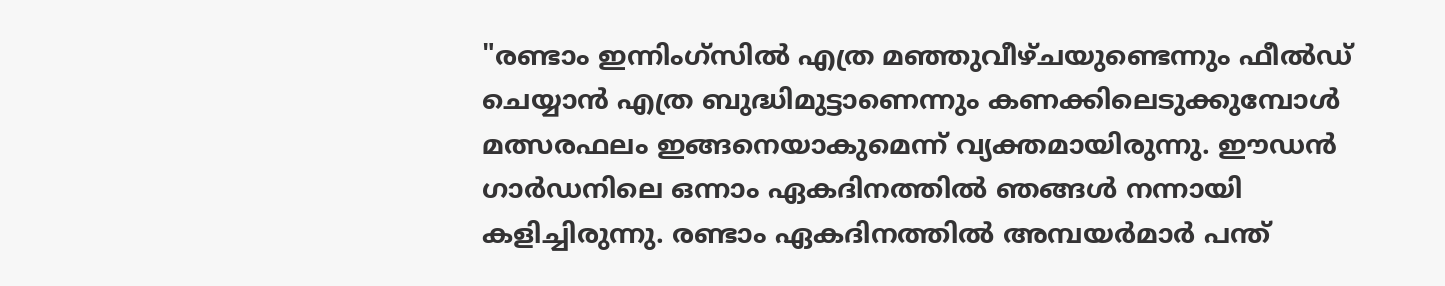"രണ്ടാം ഇന്നിംഗ്സിൽ എത്ര മഞ്ഞുവീഴ്ചയുണ്ടെന്നും ഫീൽഡ് ചെയ്യാൻ എത്ര ബുദ്ധിമുട്ടാണെന്നും കണക്കിലെടുക്കുമ്പോൾ മത്സരഫലം ഇങ്ങനെയാകുമെന്ന് വ്യക്തമായിരുന്നു. ഈഡൻ ഗാർഡനിലെ ഒന്നാം ഏകദിനത്തിൽ ഞങ്ങൾ നന്നായി കളിച്ചിരുന്നു. രണ്ടാം ഏകദിനത്തിൽ അമ്പയർമാർ പന്ത്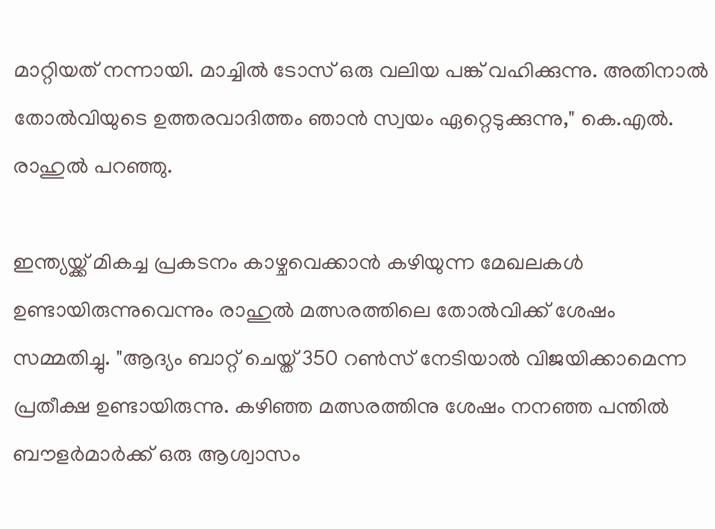മാറ്റിയത് നന്നായി. മാച്ചിൽ ടോസ് ഒരു വലിയ പങ്ക് വഹിക്കുന്നു. അതിനാൽ തോൽവിയുടെ ഉത്തരവാദിത്തം ഞാൻ സ്വയം ഏറ്റെടുക്കുന്നു," കെ.എൽ. രാഹുൽ പറഞ്ഞു.

ഇന്ത്യയ്ക്ക് മികച്ച പ്രകടനം കാഴ്ചവെക്കാൻ കഴിയുന്ന മേഖലകൾ ഉണ്ടായിരുന്നുവെന്നും രാഹുൽ മത്സരത്തിലെ തോൽവിക്ക് ശേഷം സമ്മതിച്ചു. "ആദ്യം ബാറ്റ് ചെയ്ത് 350 റൺസ് നേടിയാൽ വിജയിക്കാമെന്ന പ്രതീക്ഷ ഉണ്ടായിരുന്നു. കഴിഞ്ഞ മത്സരത്തിനു ശേഷം നനഞ്ഞ പന്തിൽ ബൗളർമാർക്ക് ഒരു ആശ്വാസം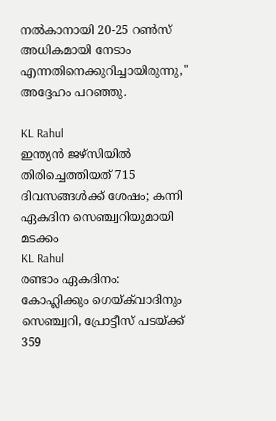നൽകാനായി 20-25 റൺസ് അധികമായി നേടാം എന്നതിനെക്കുറിച്ചായിരുന്നു," അദ്ദേഹം പറഞ്ഞു.

KL Rahul
ഇന്ത്യൻ ജഴ്സിയിൽ തിരിച്ചെത്തിയത് 715 ദിവസങ്ങൾക്ക് ശേഷം; കന്നി ഏകദിന സെഞ്ച്വറിയുമായി മടക്കം
KL Rahul
രണ്ടാം ഏകദിനം: കോഹ്ലിക്കും ഗെയ്ക്‌വാദിനും സെഞ്ച്വറി, പ്രോട്ടീസ് പടയ്ക്ക് 359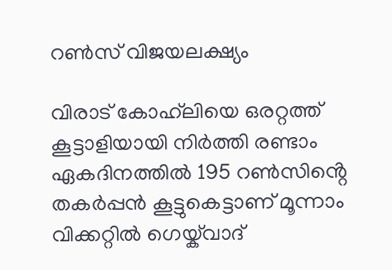റൺസ് വിജയലക്ഷ്യം

വിരാട് കോഹ്‌ലിയെ ഒരറ്റത്ത് കൂട്ടാളിയായി നിർത്തി രണ്ടാം ഏകദിനത്തിൽ 195 റൺസിൻ്റെ തകർപ്പൻ കൂട്ടുകെട്ടാണ് മൂന്നാം വിക്കറ്റിൽ ഗെയ്ക്‌വാദ്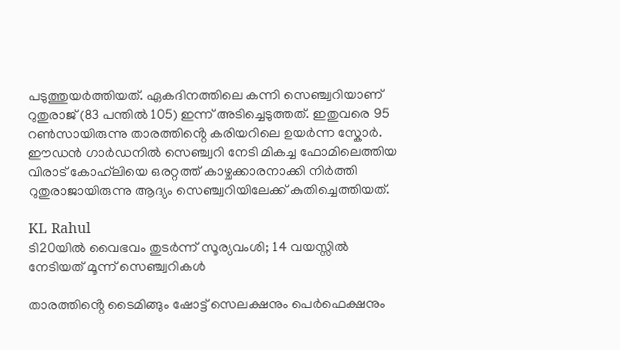പടുത്തുയർത്തിയത്. ഏകദിനത്തിലെ കന്നി സെഞ്ച്വറിയാണ് റുതുരാജ് (83 പന്തിൽ 105) ഇന്ന് അടിച്ചെടുത്തത്. ഇതുവരെ 95 റൺസായിരുന്നു താരത്തിൻ്റെ കരിയറിലെ ഉയർന്ന സ്കോർ. ഈഡൻ ഗാർഡനിൽ സെഞ്ച്വറി നേടി മികച്ച ഫോമിലെത്തിയ വിരാട് കോഹ്‌ലിയെ ഒരറ്റത്ത് കാഴ്ചക്കാരനാക്കി നിർത്തി റുതുരാജായിരുന്നു ആദ്യം സെഞ്ച്വറിയിലേക്ക് കുതിച്ചെത്തിയത്.

KL Rahul
ടി20യിൽ വൈഭവം തുടർന്ന് സൂര്യവംശി; 14 വയസ്സിൽ നേടിയത് മൂന്ന് സെഞ്ച്വറികൾ

താരത്തിൻ്റെ ടൈമിങ്ങും ഷോട്ട് സെലക്ഷനും പെർഫെക്ഷനും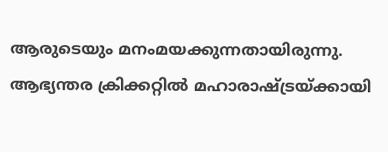ആരുടെയും മനംമയക്കുന്നതായിരുന്നു. ആഭ്യന്തര ക്രിക്കറ്റിൽ മഹാരാഷ്ട്രയ്ക്കായി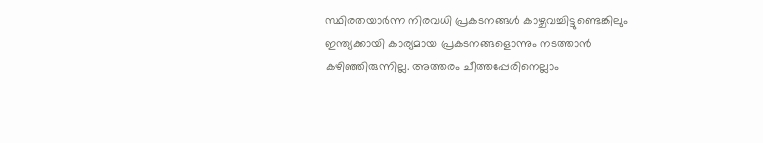സ്ഥിരതയാർന്ന നിരവധി പ്രകടനങ്ങൾ കാഴ്ചവച്ചിട്ടുണ്ടെങ്കിലും ഇന്ത്യക്കായി കാര്യമായ പ്രകടനങ്ങളൊന്നും നടത്താൻ കഴിഞ്ഞിരുന്നില്ല. അത്തരം ചീത്തപ്പേരിനെല്ലാം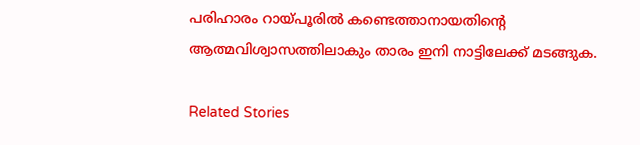പരിഹാരം റായ്പൂരിൽ കണ്ടെത്താനായതിൻ്റെ ആത്മവിശ്വാസത്തിലാകും താരം ഇനി നാട്ടിലേക്ക് മടങ്ങുക.

Related Stories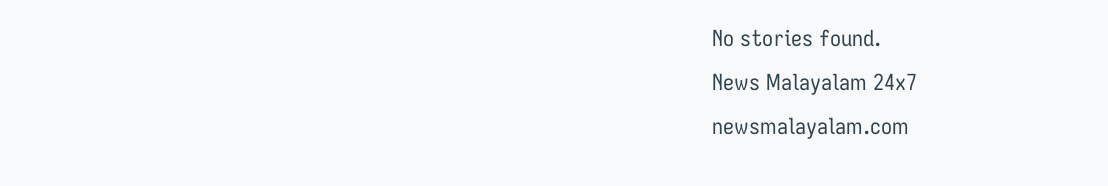No stories found.
News Malayalam 24x7
newsmalayalam.com